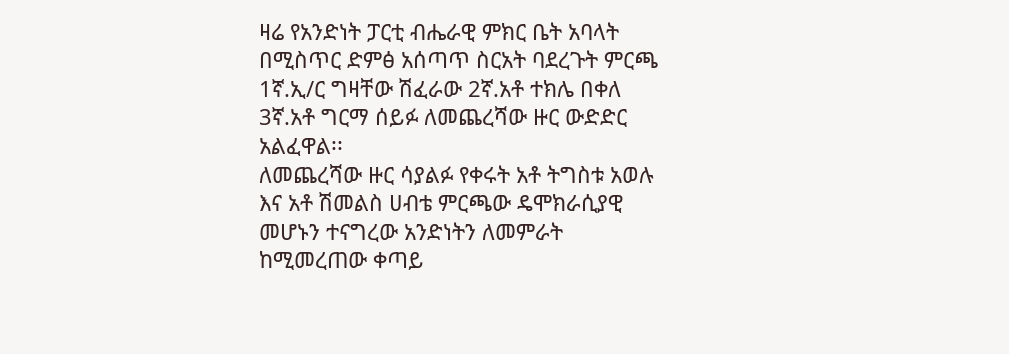ዛሬ የአንድነት ፓርቲ ብሔራዊ ምክር ቤት አባላት በሚስጥር ድምፅ አሰጣጥ ስርአት ባደረጉት ምርጫ 1ኛ.ኢ/ር ግዛቸው ሽፈራው 2ኛ.አቶ ተክሌ በቀለ 3ኛ.አቶ ግርማ ሰይፉ ለመጨረሻው ዙር ውድድር አልፈዋል፡፡
ለመጨረሻው ዙር ሳያልፉ የቀሩት አቶ ትግስቱ አወሉ እና አቶ ሽመልስ ሀብቴ ምርጫው ዴሞክራሲያዊ መሆኑን ተናግረው አንድነትን ለመምራት ከሚመረጠው ቀጣይ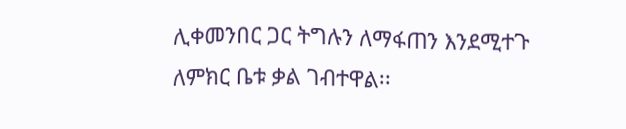ሊቀመንበር ጋር ትግሉን ለማፋጠን እንደሚተጉ ለምክር ቤቱ ቃል ገብተዋል፡፡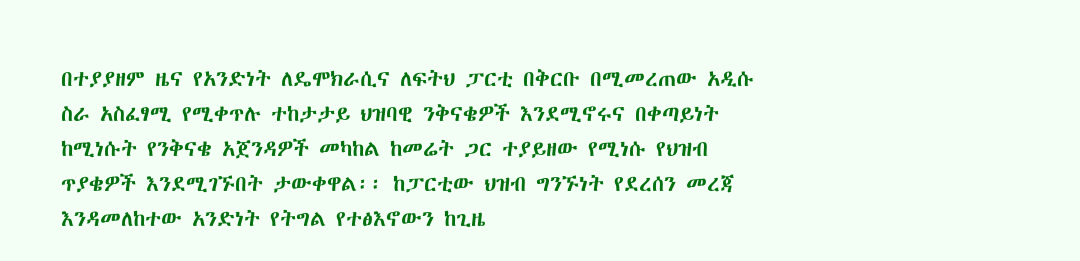በተያያዘም ዜና የአንድነት ለዴሞክራሲና ለፍትህ ፓርቲ በቅርቡ በሚመረጠው አዲሱ ስራ አስፈፃሚ የሚቀጥሉ ተከታታይ ህዝባዊ ንቅናቄዎች እንደሚኖሩና በቀጣይነት ከሚነሱት የንቅናቄ አጀንዳዎች መካከል ከመሬት ጋር ተያይዘው የሚነሱ የህዝብ ጥያቄዎች እንደሚገኙበት ታውቀዋል፡፡ ከፓርቲው ህዝብ ግንኙነት የደረሰን መረጃ እንዳመለከተው አንድነት የትግል የተፅእኖውን ከጊዜ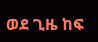ወደ ጊዜ ከፍ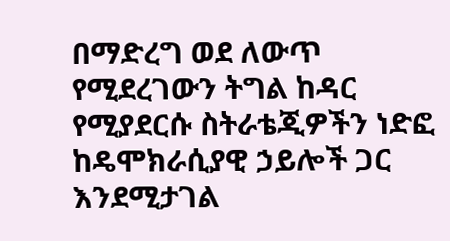በማድረግ ወደ ለውጥ የሚደረገውን ትግል ከዳር የሚያደርሱ ስትራቴጂዎችን ነድፎ ከዴሞክራሲያዊ ኃይሎች ጋር እንደሚታገል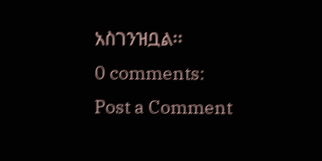አስገንዝቧል፡፡
0 comments:
Post a Comment